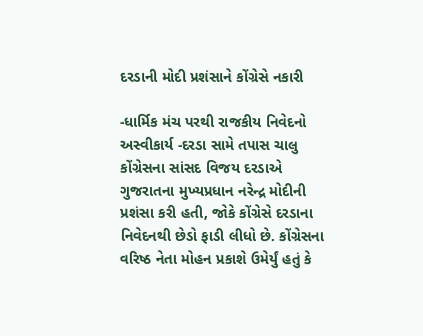દરડાની મોદી પ્રશંસાને કોંગ્રેસે નકારી

-ધાર્મિક મંચ પરથી રાજકીય નિવેદનો અસ્વીકાર્ય -દરડા સામે તપાસ ચાલુ
કોંગ્રેસના સાંસદ વિજય દરડાએ ગુજરાતના મુખ્યપ્રધાન નરેન્દ્ર મોદીની પ્રશંસા કરી હતી, જોકે કોંગ્રેસે દરડાના નિવેદનથી છેડો ફાડી લીધો છે. કોંગ્રેસના વરિષ્ઠ નેતા મોહન પ્રકાશે ઉમેર્યું હતું કે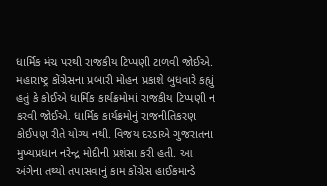ધાર્મિક મંચ પરથી રાજકીય ટિપ્પણી ટાળવી જોઈએ.
મહારાષ્ટ્ર કોંગ્રેસના પ્રબારી મોહન પ્રકાશે બુધવારે કહ્યું હતું કે કોઈએ ધાર્મિક કાર્યક્રમોમાં રાજકીય ટિપ્પણી ન કરવી જોઈએ. ધાર્મિક કાર્યક્રમોનું રાજનીતિકરણ કોઈપણ રીતે યોગ્ય નથી. વિજય દરડાએ ગુજરાતના મુખ્યપ્રધાન નરેન્દ્ર મોદીની પ્રશંસા કરી હતી. આ અંગેના તથ્યો તપાસવાનું કામ કોંગ્રેસ હાઈકમાન્ડે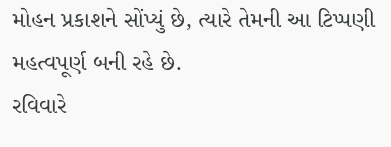મોહન પ્રકાશને સોંપ્યું છે, ત્યારે તેમની આ ટિપ્પણી મહત્વપૂર્ણ બની રહે છે.
રવિવારે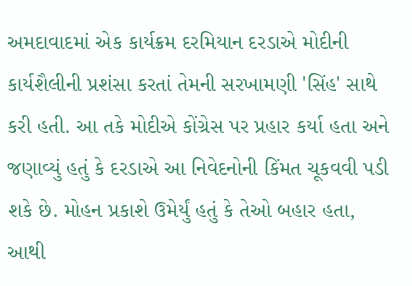અમદાવાદમાં એક કાર્યક્રમ દરમિયાન દરડાએ મોદીની કાર્યશૈલીની પ્રશંસા કરતાં તેમની સરખામણી 'સિંહ' સાથે કરી હતી. આ તકે મોદીએ કોંગ્રેસ પર પ્રહાર કર્યા હતા અને જણાવ્યું હતું કે દરડાએ આ નિવેદનોની કિંમત ચૂકવવી પડી શકે છે. મોહન પ્રકાશે ઉમેર્યું હતું કે તેઓ બહાર હતા, આથી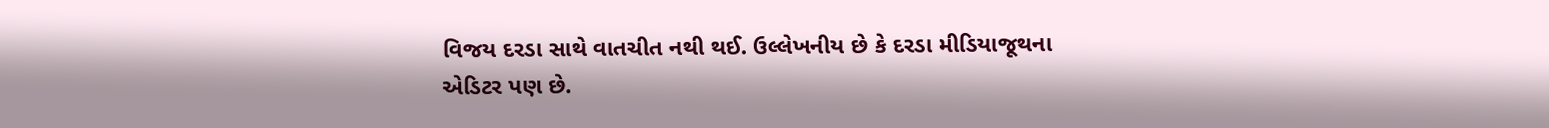વિજય દરડા સાથે વાતચીત નથી થઈ. ઉલ્લેખનીય છે કે દરડા મીડિયાજૂથના એડિટર પણ છે.